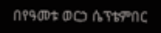በየዓመቱ ወርኃ ሴፕቴምበር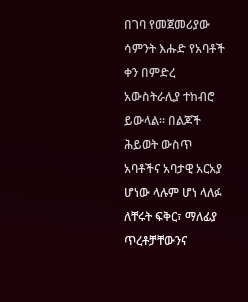በገባ የመጀመሪያው ሳምንት እሑድ የአባቶች ቀን በምድረ አውስትራሊያ ተከብሮ ይውላል። በልጆች ሕይወት ውስጥ አባቶችና አባታዊ አርአያ ሆነው ላሉም ሆነ ላለፉ ለቸሩት ፍቅር፣ ማለፊያ ጥረቶቻቸውንና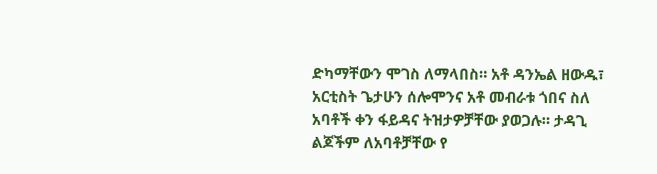ድካማቸውን ሞገስ ለማላበስ። አቶ ዳንኤል ዘውዱ፣ አርቲስት ጌታሁን ሰሎሞንና አቶ መብራቱ ጎበና ስለ አባቶች ቀን ፋይዳና ትዝታዎቻቸው ያወጋሉ። ታዳጊ ልጆችም ለአባቶቻቸው የ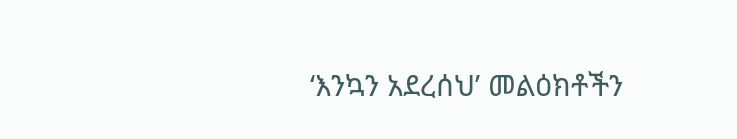‘እንኳን አደረሰህ’ መልዕክቶችን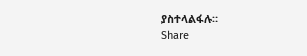ያስተላልፋሉ።
Share